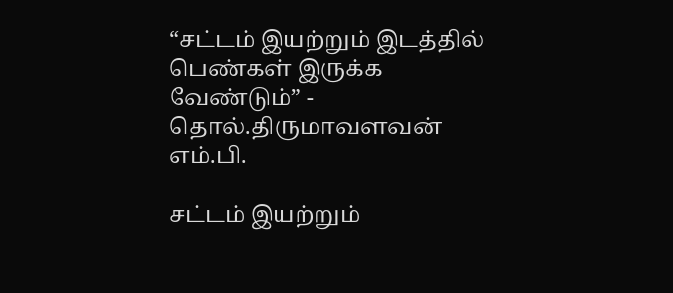“சட்டம் இயற்றும் இடத்தில் பெண்கள் இருக்க வேண்டும்” - தொல்.திருமாவளவன் எம்.பி.

சட்டம் இயற்றும்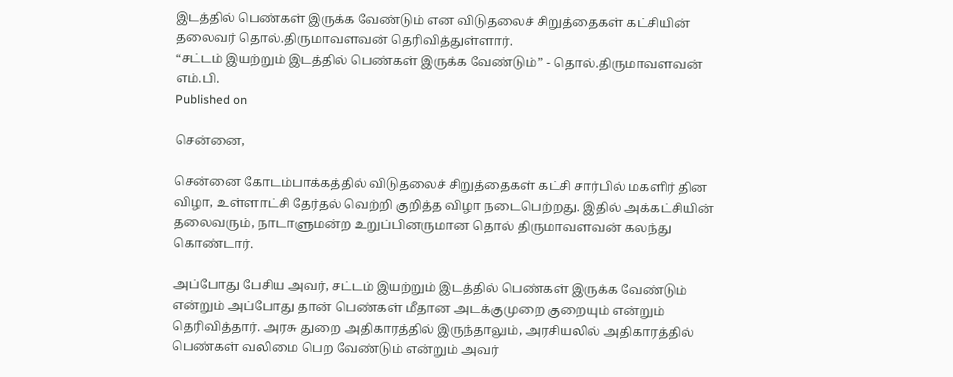இடத்தில் பெண்கள் இருக்க வேண்டும் என விடுதலைச் சிறுத்தைகள் கட்சியின் தலைவர் தொல்.திருமாவளவன் தெரிவித்துள்ளார்.
“சட்டம் இயற்றும் இடத்தில் பெண்கள் இருக்க வேண்டும்” - தொல்.திருமாவளவன் எம்.பி.
Published on

சென்னை,

சென்னை கோடம்பாக்கத்தில் விடுதலைச் சிறுத்தைகள் கட்சி சார்பில் மகளிர் தின விழா, உள்ளாட்சி தேர்தல் வெற்றி குறித்த விழா நடைபெற்றது. இதில் அக்கட்சியின் தலைவரும், நாடாளுமன்ற உறுப்பினருமான தொல் திருமாவளவன் கலந்து கொண்டார்.

அப்போது பேசிய அவர், சட்டம் இயற்றும் இடத்தில் பெண்கள் இருக்க வேண்டும் என்றும் அப்போது தான் பெண்கள் மீதான அடக்குமுறை குறையும் என்றும் தெரிவித்தார். அரசு துறை அதிகாரத்தில் இருந்தாலும், அரசியலில் அதிகாரத்தில் பெண்கள் வலிமை பெற வேண்டும் என்றும் அவர்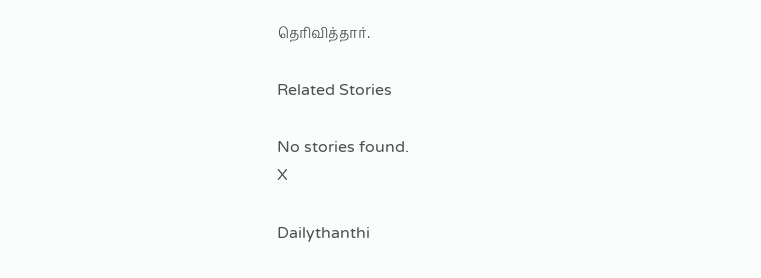தெரிவித்தார்.

Related Stories

No stories found.
X

Dailythanthi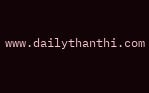www.dailythanthi.com